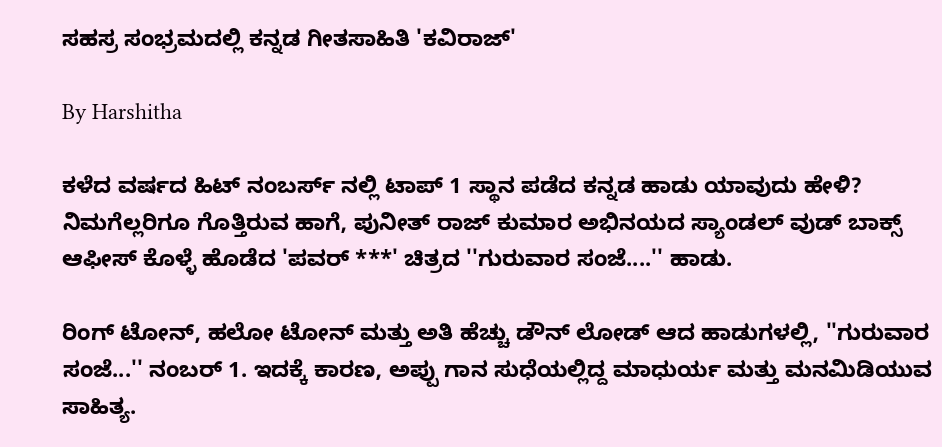ಸಹಸ್ರ ಸಂಭ್ರಮದಲ್ಲಿ ಕನ್ನಡ ಗೀತಸಾಹಿತಿ 'ಕವಿರಾಜ್'

By Harshitha

ಕಳೆದ ವರ್ಷದ ಹಿಟ್ ನಂಬರ್ಸ್ ನಲ್ಲಿ ಟಾಪ್ 1 ಸ್ಥಾನ ಪಡೆದ ಕನ್ನಡ ಹಾಡು ಯಾವುದು ಹೇಳಿ? ನಿಮಗೆಲ್ಲರಿಗೂ ಗೊತ್ತಿರುವ ಹಾಗೆ, ಪುನೀತ್ ರಾಜ್ ಕುಮಾರ ಅಭಿನಯದ ಸ್ಯಾಂಡಲ್ ವುಡ್ ಬಾಕ್ಸ್ ಆಫೀಸ್ ಕೊಳ್ಳೆ ಹೊಡೆದ 'ಪವರ್ ***' ಚಿತ್ರದ ''ಗುರುವಾರ ಸಂಜೆ....'' ಹಾಡು.

ರಿಂಗ್ ಟೋನ್, ಹಲೋ ಟೋನ್ ಮತ್ತು ಅತಿ ಹೆಚ್ಚು ಡೌನ್ ಲೋಡ್ ಆದ ಹಾಡುಗಳಲ್ಲಿ, ''ಗುರುವಾರ ಸಂಜೆ...'' ನಂಬರ್ 1. ಇದಕ್ಕೆ ಕಾರಣ, ಅಪ್ಪು ಗಾನ ಸುಧೆಯಲ್ಲಿದ್ದ ಮಾಧುರ್ಯ ಮತ್ತು ಮನಮಿಡಿಯುವ ಸಾಹಿತ್ಯ.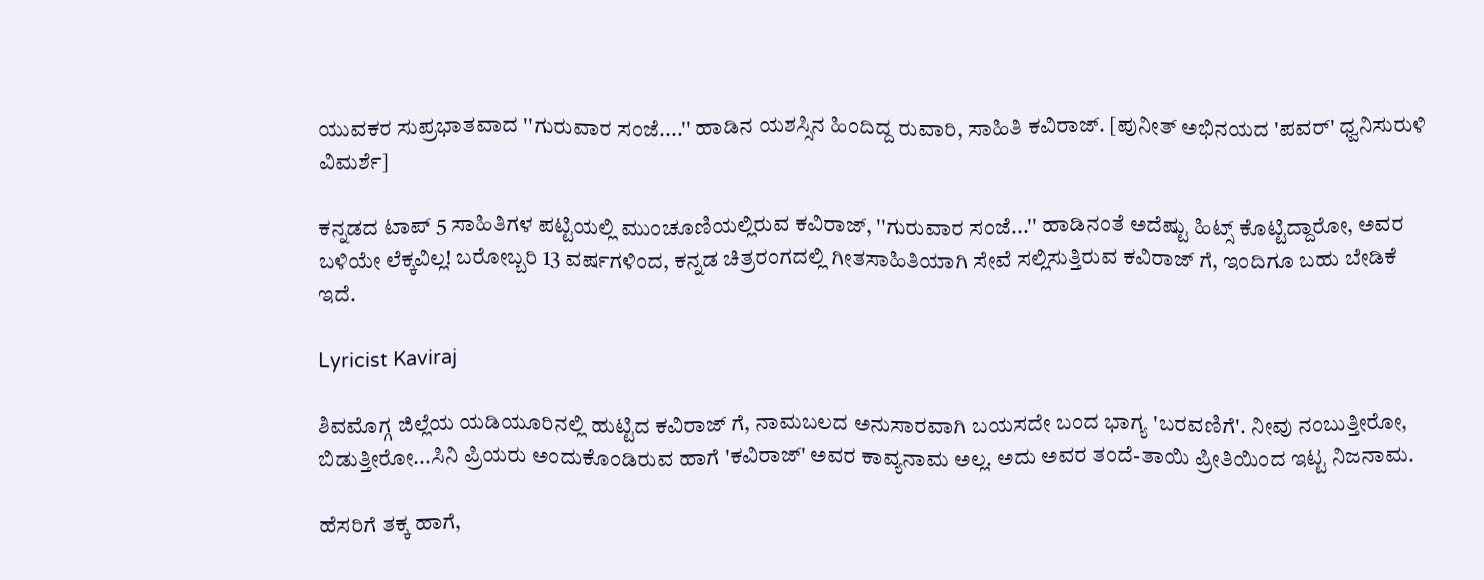ಯುವಕರ ಸುಪ್ರಭಾತವಾದ ''ಗುರುವಾರ ಸಂಜೆ....'' ಹಾಡಿನ ಯಶಸ್ಸಿನ ಹಿಂದಿದ್ದ ರುವಾರಿ, ಸಾಹಿತಿ ಕವಿರಾಜ್. [ಪುನೀತ್ ಅಭಿನಯದ 'ಪವರ್' ಧ್ವನಿಸುರುಳಿ ವಿಮರ್ಶೆ]

ಕನ್ನಡದ ಟಾಪ್ 5 ಸಾಹಿತಿಗಳ ಪಟ್ಟಿಯಲ್ಲಿ ಮುಂಚೂಣಿಯಲ್ಲಿರುವ ಕವಿರಾಜ್, ''ಗುರುವಾರ ಸಂಜೆ...'' ಹಾಡಿನಂತೆ ಅದೆಷ್ಟು ಹಿಟ್ಸ್ ಕೊಟ್ಟಿದ್ದಾರೋ, ಅವರ ಬಳಿಯೇ ಲೆಕ್ಕವಿಲ್ಲ! ಬರೋಬ್ಬರಿ 13 ವರ್ಷಗಳಿಂದ, ಕನ್ನಡ ಚಿತ್ರರಂಗದಲ್ಲಿ ಗೀತಸಾಹಿತಿಯಾಗಿ ಸೇವೆ ಸಲ್ಲಿಸುತ್ತಿರುವ ಕವಿರಾಜ್ ಗೆ, ಇಂದಿಗೂ ಬಹು ಬೇಡಿಕೆ ಇದೆ.

Lyricist Kaviraj

ಶಿವಮೊಗ್ಗ ಜಿಲ್ಲೆಯ ಯಡಿಯೂರಿನಲ್ಲಿ ಹುಟ್ಟಿದ ಕವಿರಾಜ್ ಗೆ, ನಾಮಬಲದ ಅನುಸಾರವಾಗಿ ಬಯಸದೇ ಬಂದ ಭಾಗ್ಯ 'ಬರವಣಿಗೆ'. ನೀವು ನಂಬುತ್ತೀರೋ, ಬಿಡುತ್ತೀರೋ...ಸಿನಿ ಪ್ರಿಯರು ಅಂದುಕೊಂಡಿರುವ ಹಾಗೆ 'ಕವಿರಾಜ್' ಅವರ ಕಾವ್ಯನಾಮ ಅಲ್ಲ. ಅದು ಅವರ ತಂದೆ-ತಾಯಿ ಪ್ರೀತಿಯಿಂದ ಇಟ್ಟ ನಿಜನಾಮ.

ಹೆಸರಿಗೆ ತಕ್ಕ ಹಾಗೆ,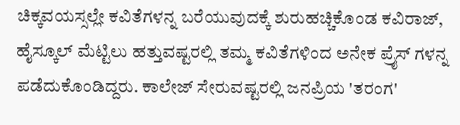ಚಿಕ್ಕವಯಸ್ಸಲ್ಲೇ ಕವಿತೆಗಳನ್ನ ಬರೆಯುವುದಕ್ಕೆ ಶುರುಹಚ್ಚಿಕೊಂಡ ಕವಿರಾಜ್, ಹೈಸ್ಕೂಲ್ ಮೆಟ್ಟಿಲು ಹತ್ತುವಷ್ಟರಲ್ಲಿ ತಮ್ಮ ಕವಿತೆಗಳಿಂದ ಅನೇಕ ಪ್ರೈಸ್ ಗಳನ್ನ ಪಡೆದುಕೊಂಡಿದ್ದರು. ಕಾಲೇಜ್ ಸೇರುವಷ್ಟರಲ್ಲಿ ಜನಪ್ರಿಯ 'ತರಂಗ'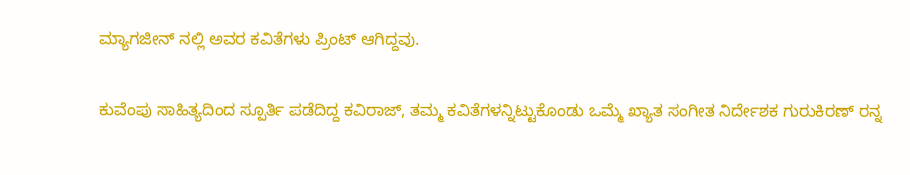ಮ್ಯಾಗಜೀನ್ ನಲ್ಲಿ ಅವರ ಕವಿತೆಗಳು ಪ್ರಿಂಟ್ ಆಗಿದ್ದವು.

ಕುವೆಂಪು ಸಾಹಿತ್ಯದಿಂದ ಸ್ಪೂರ್ತಿ ಪಡೆದಿದ್ದ ಕವಿರಾಜ್, ತಮ್ಮ ಕವಿತೆಗಳನ್ನಿಟ್ಟುಕೊಂಡು ಒಮ್ಮೆ ಖ್ಯಾತ ಸಂಗೀತ ನಿರ್ದೇಶಕ ಗುರುಕಿರಣ್ ರನ್ನ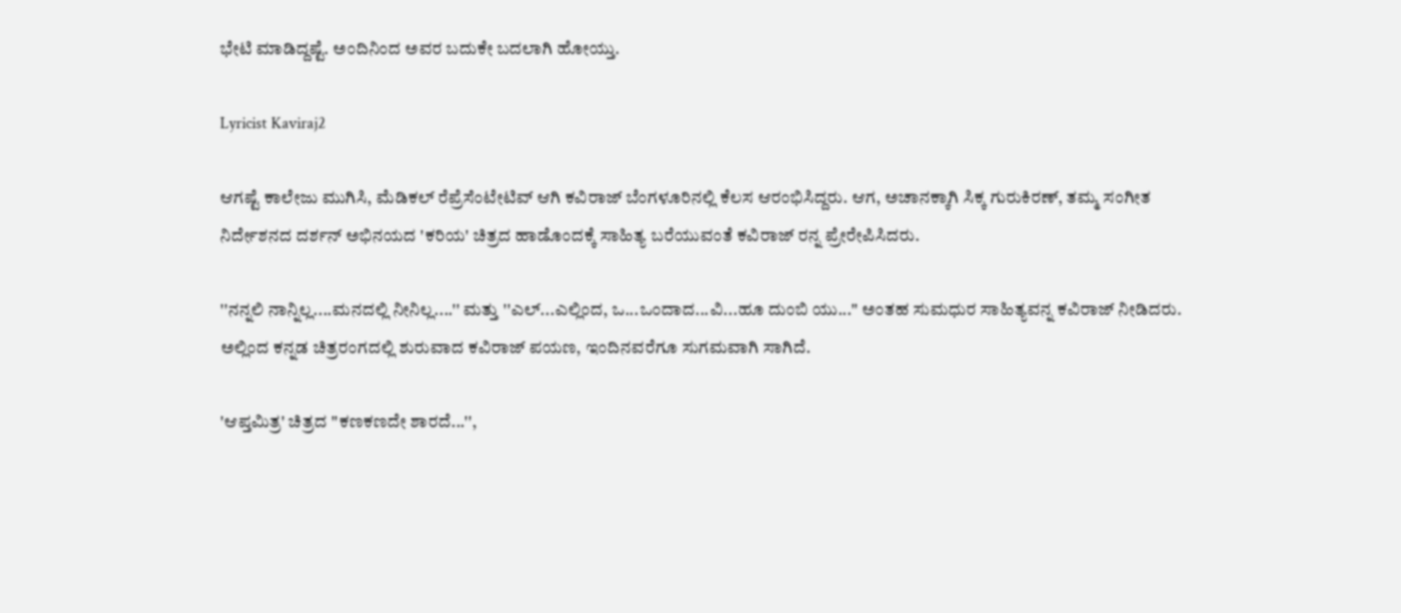ಭೇಟಿ ಮಾಡಿದ್ದಷ್ಟೆ. ಅಂದಿನಿಂದ ಅವರ ಬದುಕೇ ಬದಲಾಗಿ ಹೋಯ್ತು.

Lyricist Kaviraj2

ಆಗಷ್ಟೆ ಕಾಲೇಜು ಮುಗಿಸಿ, ಮೆಡಿಕಲ್ ರೆಪ್ರೆಸೆಂಟೇಟಿವ್ ಆಗಿ ಕವಿರಾಜ್ ಬೆಂಗಳೂರಿನಲ್ಲಿ ಕೆಲಸ ಆರಂಭಿಸಿದ್ದರು. ಆಗ, ಅಚಾನಕ್ಕಾಗಿ ಸಿಕ್ಕ ಗುರುಕಿರಣ್, ತಮ್ಮ ಸಂಗೀತ ನಿರ್ದೇಶನದ ದರ್ಶನ್ ಅಭಿನಯದ 'ಕರಿಯ' ಚಿತ್ರದ ಹಾಡೊಂದಕ್ಕೆ ಸಾಹಿತ್ಯ ಬರೆಯುವಂತೆ ಕವಿರಾಜ್ ರನ್ನ ಪ್ರೇರೇಪಿಸಿದರು.

''ನನ್ನಲಿ ನಾನ್ನಿಲ್ಲ....ಮನದಲ್ಲಿ ನೀನಿಲ್ಲ....'' ಮತ್ತು ''ಎಲ್...ಎಲ್ಲಿಂದ, ಒ...ಒಂದಾದ...ವಿ...ಹೂ ದುಂಬಿ ಯು...'' ಅಂತಹ ಸುಮಧುರ ಸಾಹಿತ್ಯವನ್ನ ಕವಿರಾಜ್ ನೀಡಿದರು. ಅಲ್ಲಿಂದ ಕನ್ನಡ ಚಿತ್ರರಂಗದಲ್ಲಿ ಶುರುವಾದ ಕವಿರಾಜ್ ಪಯಣ, ಇಂದಿನವರೆಗೂ ಸುಗಮವಾಗಿ ಸಾಗಿದೆ.

'ಆಪ್ತಮಿತ್ರ' ಚಿತ್ರದ ''ಕಣಕಣದೇ ಶಾರದೆ...'',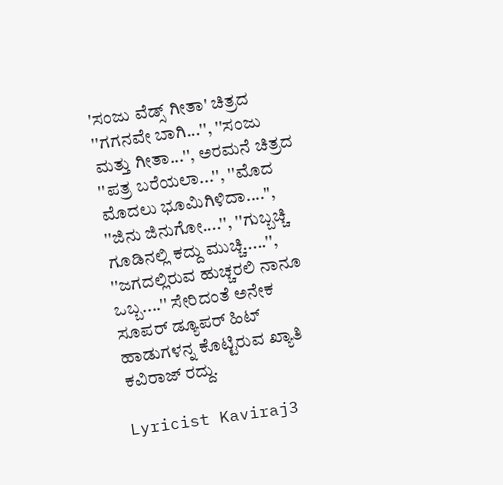'ಸಂಜು ವೆಡ್ಸ್ ಗೀತಾ' ಚಿತ್ರದ ''ಗಗನವೇ ಬಾಗಿ...'', ''ಸಂಜು ಮತ್ತು ಗೀತಾ...'', ಅರಮನೆ ಚಿತ್ರದ ''ಪತ್ರ ಬರೆಯಲಾ...'', ''ಮೊದ ಮೊದಲು ಭೂಮಿಗಿಳಿದಾ....'', ''ಜಿನು ಜಿನುಗೋ....'', ''ಗುಬ್ಬಚ್ಚಿ ಗೂಡಿನಲ್ಲಿ ಕದ್ದು ಮುಚ್ಚಿ.....'', ''ಜಗದಲ್ಲಿರುವ ಹುಚ್ಚರಲಿ ನಾನೂ ಒಬ್ಬ....'' ಸೇರಿದಂತೆ ಅನೇಕ ಸೂಪರ್ ಡ್ಯೂಪರ್ ಹಿಟ್ ಹಾಡುಗಳನ್ನ ಕೊಟ್ಟಿರುವ ಖ್ಯಾತಿ ಕವಿರಾಜ್ ರದ್ದು.

Lyricist Kaviraj3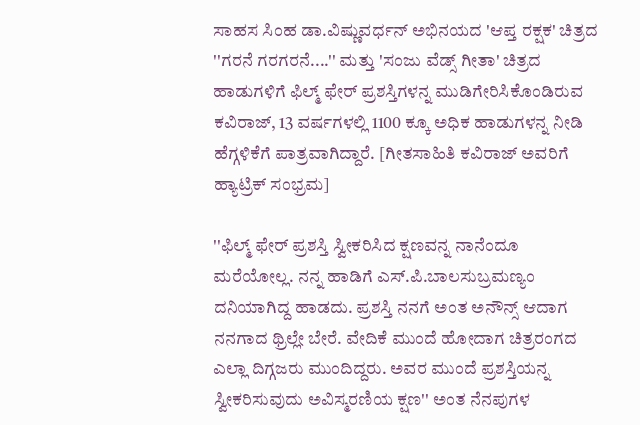ಸಾಹಸ ಸಿಂಹ ಡಾ.ವಿಷ್ಣುವರ್ಧನ್ ಅಭಿನಯದ 'ಆಪ್ತ ರಕ್ಷಕ' ಚಿತ್ರದ ''ಗರನೆ ಗರಗರನೆ....'' ಮತ್ತು 'ಸಂಜು ವೆಡ್ಸ್ ಗೀತಾ' ಚಿತ್ರದ ಹಾಡುಗಳಿಗೆ ಫಿಲ್ಮ್ ಫೇರ್ ಪ್ರಶಸ್ತಿಗಳನ್ನ ಮುಡಿಗೇರಿಸಿಕೊಂಡಿರುವ ಕವಿರಾಜ್, 13 ವರ್ಷಗಳಲ್ಲಿ 1100 ಕ್ಕೂ ಅಧಿಕ ಹಾಡುಗಳನ್ನ ನೀಡಿ ಹೆಗ್ಗಳಿಕೆಗೆ ಪಾತ್ರವಾಗಿದ್ದಾರೆ. [ಗೀತಸಾಹಿತಿ ಕವಿರಾಜ್ ಅವರಿಗೆ ಹ್ಯಾಟ್ರಿಕ್ ಸಂಭ್ರಮ]

''ಫಿಲ್ಮ್ ಫೇರ್ ಪ್ರಶಸ್ತಿ ಸ್ವೀಕರಿಸಿದ ಕ್ಷಣವನ್ನ ನಾನೆಂದೂ ಮರೆಯೋಲ್ಲ. ನನ್ನ ಹಾಡಿಗೆ ಎಸ್.ಪಿ.ಬಾಲಸುಬ್ರಮಣ್ಯಂ ದನಿಯಾಗಿದ್ದ ಹಾಡದು. ಪ್ರಶಸ್ತಿ ನನಗೆ ಅಂತ ಅನೌನ್ಸ್ ಆದಾಗ ನನಗಾದ ಥ್ರಿಲ್ಲೇ ಬೇರೆ. ವೇದಿಕೆ ಮುಂದೆ ಹೋದಾಗ ಚಿತ್ರರಂಗದ ಎಲ್ಲಾ ದಿಗ್ಗಜರು ಮುಂದಿದ್ದರು. ಅವರ ಮುಂದೆ ಪ್ರಶಸ್ತಿಯನ್ನ ಸ್ವೀಕರಿಸುವುದು ಅವಿಸ್ಮರಣಿಯ ಕ್ಷಣ'' ಅಂತ ನೆನಪುಗಳ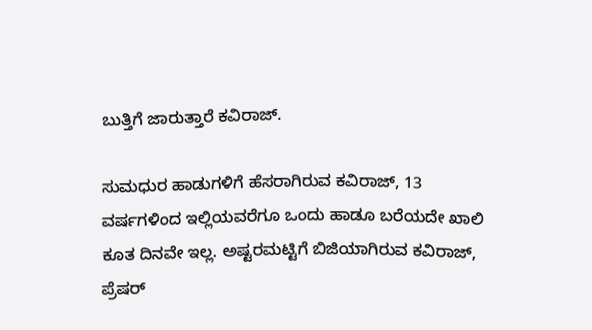ಬುತ್ತಿಗೆ ಜಾರುತ್ತಾರೆ ಕವಿರಾಜ್.

ಸುಮಧುರ ಹಾಡುಗಳಿಗೆ ಹೆಸರಾಗಿರುವ ಕವಿರಾಜ್, 13 ವರ್ಷಗಳಿಂದ ಇಲ್ಲಿಯವರೆಗೂ ಒಂದು ಹಾಡೂ ಬರೆಯದೇ ಖಾಲಿ ಕೂತ ದಿನವೇ ಇಲ್ಲ. ಅಷ್ಟರಮಟ್ಟಿಗೆ ಬಿಜಿಯಾಗಿರುವ ಕವಿರಾಜ್, ಪ್ರೆಷರ್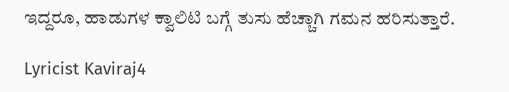ಇದ್ದರೂ, ಹಾಡುಗಳ ಕ್ವಾಲಿಟಿ ಬಗ್ಗೆ ತುಸು ಹೆಚ್ಚಾಗಿ ಗಮನ ಹರಿಸುತ್ತಾರೆ.

Lyricist Kaviraj4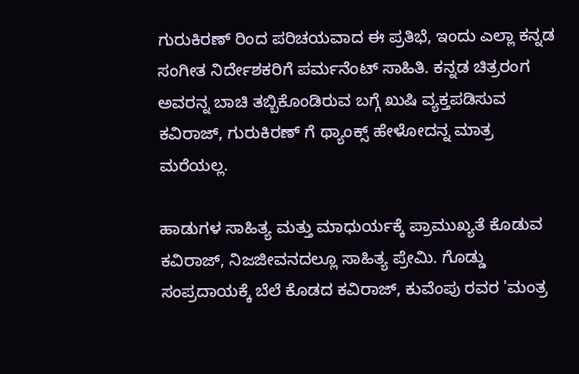ಗುರುಕಿರಣ್ ರಿಂದ ಪರಿಚಯವಾದ ಈ ಪ್ರತಿಭೆ, ಇಂದು ಎಲ್ಲಾ ಕನ್ನಡ ಸಂಗೀತ ನಿರ್ದೇಶಕರಿಗೆ ಪರ್ಮನೆಂಟ್ ಸಾಹಿತಿ. ಕನ್ನಡ ಚಿತ್ರರಂಗ ಅವರನ್ನ ಬಾಚಿ ತಬ್ಬಿಕೊಂಡಿರುವ ಬಗ್ಗೆ ಖುಷಿ ವ್ಯಕ್ತಪಡಿಸುವ ಕವಿರಾಜ್, ಗುರುಕಿರಣ್ ಗೆ ಥ್ಯಾಂಕ್ಸ್ ಹೇಳೋದನ್ನ ಮಾತ್ರ ಮರೆಯಲ್ಲ.

ಹಾಡುಗಳ ಸಾಹಿತ್ಯ ಮತ್ತು ಮಾಧುರ್ಯಕ್ಕೆ ಪ್ರಾಮುಖ್ಯತೆ ಕೊಡುವ ಕವಿರಾಜ್, ನಿಜಜೀವನದಲ್ಲೂ ಸಾಹಿತ್ಯ ಪ್ರೇಮಿ. ಗೊಡ್ಡು ಸಂಪ್ರದಾಯಕ್ಕೆ ಬೆಲೆ ಕೊಡದ ಕವಿರಾಜ್, ಕುವೆಂಪು ರವರ 'ಮಂತ್ರ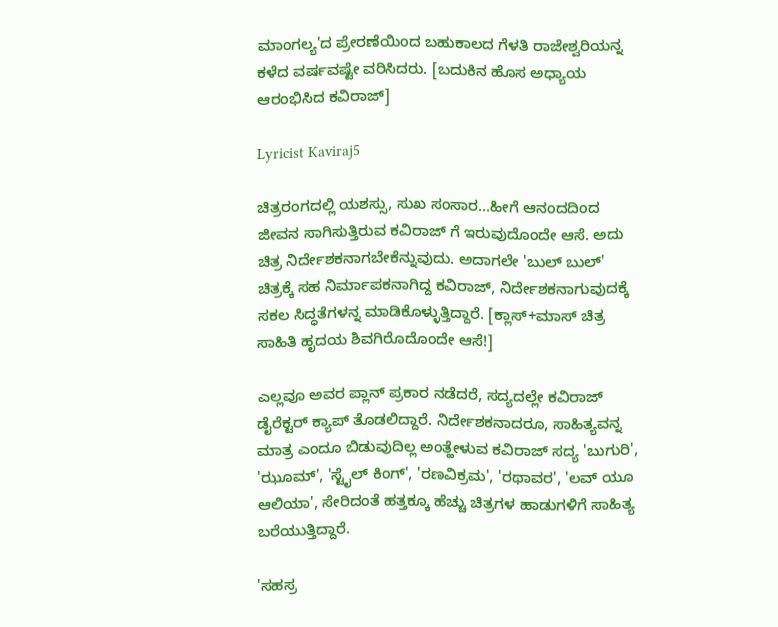ಮಾಂಗಲ್ಯ'ದ ಪ್ರೇರಣೆಯಿಂದ ಬಹುಕಾಲದ ಗೆಳತಿ ರಾಜೇಶ್ವರಿಯನ್ನ ಕಳೆದ ವರ್ಷವಷ್ಟೇ ವರಿಸಿದರು. [ಬದುಕಿನ ಹೊಸ ಅಧ್ಯಾಯ ಆರಂಭಿಸಿದ ಕವಿರಾಜ್]

Lyricist Kaviraj5

ಚಿತ್ರರಂಗದಲ್ಲಿ ಯಶಸ್ಸು, ಸುಖ ಸಂಸಾರ...ಹೀಗೆ ಆನಂದದಿಂದ ಜೀವನ ಸಾಗಿಸುತ್ತಿರುವ ಕವಿರಾಜ್ ಗೆ ಇರುವುದೊಂದೇ ಆಸೆ. ಅದು ಚಿತ್ರ ನಿರ್ದೇಶಕನಾಗಬೇಕೆನ್ನುವುದು. ಅದಾಗಲೇ 'ಬುಲ್ ಬುಲ್' ಚಿತ್ರಕ್ಕೆ ಸಹ ನಿರ್ಮಾಪಕನಾಗಿದ್ದ ಕವಿರಾಜ್, ನಿರ್ದೇಶಕನಾಗುವುದಕ್ಕೆ ಸಕಲ ಸಿದ್ಧತೆಗಳನ್ನ ಮಾಡಿಕೊಳ್ಳುತ್ತಿದ್ದಾರೆ. [ಕ್ಲಾಸ್+ಮಾಸ್ ಚಿತ್ರ ಸಾಹಿತಿ ಹೃದಯ ಶಿವಗಿರೊದೊಂದೇ ಆಸೆ!]

ಎಲ್ಲವೂ ಅವರ ಪ್ಲಾನ್ ಪ್ರಕಾರ ನಡೆದರೆ, ಸದ್ಯದಲ್ಲೇ ಕವಿರಾಜ್ ಡೈರೆಕ್ಟರ್ ಕ್ಯಾಪ್ ತೊಡಲಿದ್ದಾರೆ. ನಿರ್ದೇಶಕನಾದರೂ, ಸಾಹಿತ್ಯವನ್ನ ಮಾತ್ರ ಎಂದೂ ಬಿಡುವುದಿಲ್ಲ ಅಂತ್ಹೇಳುವ ಕವಿರಾಜ್ ಸದ್ಯ 'ಬುಗುರಿ', 'ಝೂಮ್', 'ಸ್ಟೈಲ್ ಕಿಂಗ್', 'ರಣವಿಕ್ರಮ', 'ರಥಾವರ', 'ಲವ್ ಯೂ ಆಲಿಯಾ', ಸೇರಿದಂತೆ ಹತ್ತಕ್ಕೂ ಹೆಚ್ಚು ಚಿತ್ರಗಳ ಹಾಡುಗಳಿಗೆ ಸಾಹಿತ್ಯ ಬರೆಯುತ್ತಿದ್ದಾರೆ.

'ಸಹಸ್ರ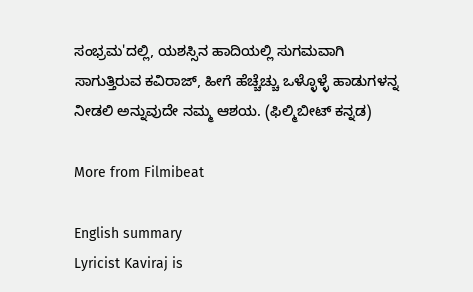ಸಂಭ್ರಮ'ದಲ್ಲಿ, ಯಶಸ್ಸಿನ ಹಾದಿಯಲ್ಲಿ ಸುಗಮವಾಗಿ ಸಾಗುತ್ತಿರುವ ಕವಿರಾಜ್, ಹೀಗೆ ಹೆಚ್ಚೆಚ್ಚು ಒಳ್ಳೊಳ್ಳೆ ಹಾಡುಗಳನ್ನ ನೀಡಲಿ ಅನ್ನುವುದೇ ನಮ್ಮ ಆಶಯ. (ಫಿಲ್ಮಿಬೀಟ್ ಕನ್ನಡ)

More from Filmibeat

English summary
Lyricist Kaviraj is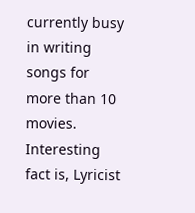currently busy in writing songs for more than 10 movies. Interesting fact is, Lyricist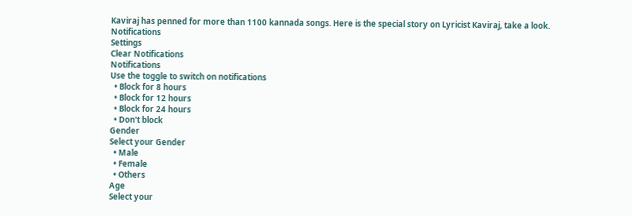Kaviraj has penned for more than 1100 kannada songs. Here is the special story on Lyricist Kaviraj, take a look.
Notifications
Settings
Clear Notifications
Notifications
Use the toggle to switch on notifications
  • Block for 8 hours
  • Block for 12 hours
  • Block for 24 hours
  • Don't block
Gender
Select your Gender
  • Male
  • Female
  • Others
Age
Select your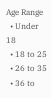Age Range
  • Under 18
  • 18 to 25
  • 26 to 35
  • 36 to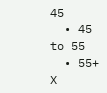45
  • 45 to 55
  • 55+
X